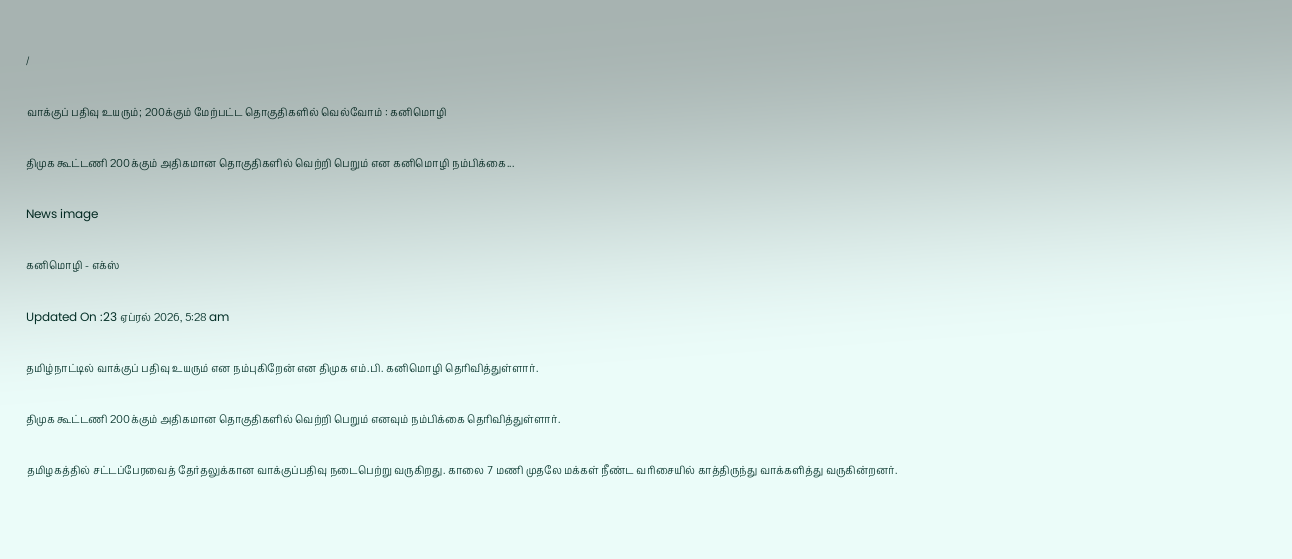/

வாக்குப் பதிவு உயரும்; 200க்கும் மேற்பட்ட தொகுதிகளில் வெல்வோம் : கனிமொழி

திமுக கூட்டணி 200க்கும் அதிகமான தொகுதிகளில் வெற்றி பெறும் என கனிமொழி நம்பிக்கை...

News image

கனிமொழி - எக்ஸ்

Updated On :23 ஏப்ரல் 2026, 5:28 am

தமிழ்நாட்டில் வாக்குப் பதிவு உயரும் என நம்புகிறேன் என திமுக எம்.பி. கனிமொழி தெரிவித்துள்ளார்.

திமுக கூட்டணி 200க்கும் அதிகமான தொகுதிகளில் வெற்றி பெறும் எனவும் நம்பிக்கை தெரிவித்துள்ளார்.

தமிழகத்தில் சட்டப்பேரவைத் தேர்தலுக்கான வாக்குப்பதிவு நடைபெற்று வருகிறது. காலை 7 மணி முதலே மக்கள் நீண்ட வரிசையில் காத்திருந்து வாக்களித்து வருகின்றனர்.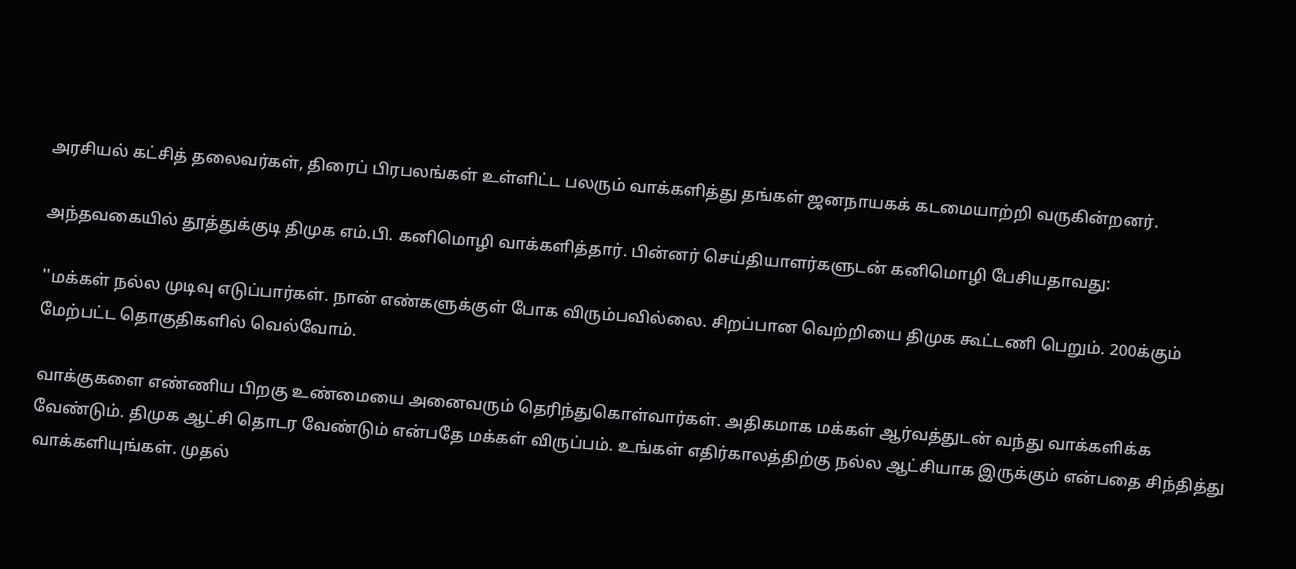அரசியல் கட்சித் தலைவர்கள், திரைப் பிரபலங்கள் உள்ளிட்ட பலரும் வாக்களித்து தங்கள் ஜனநாயகக் கடமையாற்றி வருகின்றனர்.

அந்தவகையில் தூத்துக்குடி திமுக எம்.பி. கனிமொழி வாக்களித்தார். பின்னர் செய்தியாளர்களுடன் கனிமொழி பேசியதாவது:

''மக்கள் நல்ல முடிவு எடுப்பார்கள். நான் எண்களுக்குள் போக விரும்பவில்லை. சிறப்பான வெற்றியை திமுக கூட்டணி பெறும். 200க்கும் மேற்பட்ட தொகுதிகளில் வெல்வோம்.

வாக்குகளை எண்ணிய பிறகு உண்மையை அனைவரும் தெரிந்துகொள்வார்கள். அதிகமாக மக்கள் ஆர்வத்துடன் வந்து வாக்களிக்க வேண்டும். திமுக ஆட்சி தொடர வேண்டும் என்பதே மக்கள் விருப்பம். உங்கள் எதிர்காலத்திற்கு நல்ல ஆட்சியாக இருக்கும் என்பதை சிந்தித்து வாக்களியுங்கள். முதல்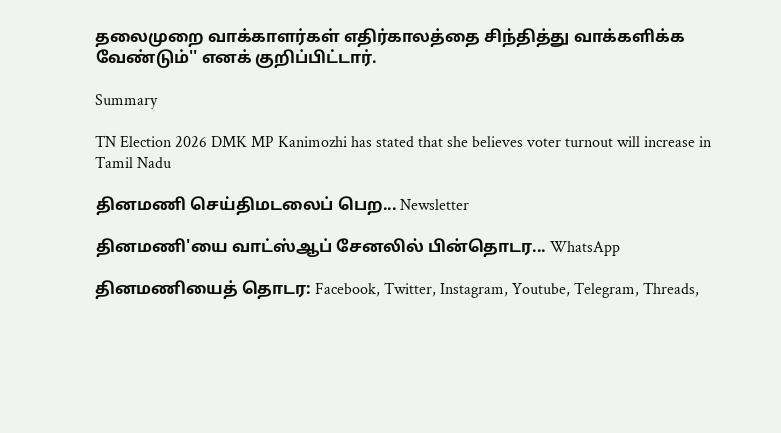தலைமுறை வாக்காளர்கள் எதிர்காலத்தை சிந்தித்து வாக்களிக்க வேண்டும்'' எனக் குறிப்பிட்டார்.

Summary

TN Election 2026 DMK MP Kanimozhi has stated that she believes voter turnout will increase in Tamil Nadu

தினமணி செய்திமடலைப் பெற... Newsletter

தினமணி'யை வாட்ஸ்ஆப் சேனலில் பின்தொடர... WhatsApp

தினமணியைத் தொடர: Facebook, Twitter, Instagram, Youtube, Telegram, Threads,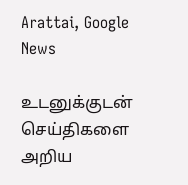Arattai, Google News

உடனுக்குடன் செய்திகளை அறிய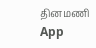தினமணி App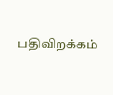பதிவிறக்கம்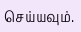செய்யவும்.